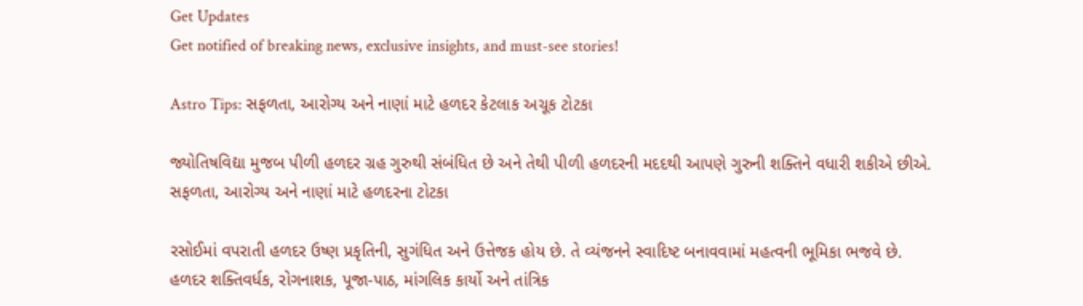Get Updates
Get notified of breaking news, exclusive insights, and must-see stories!

Astro Tips: સફળતા, આરોગ્ય અને નાણાં માટે હળદર કેટલાક અચૂક ટોટકા

જ્યોતિષવિદ્યા મુજબ પીળી હળદર ગ્રહ ગુરુથી સંબંધિત છે અને તેથી પીળી હળદરની મદદથી આપણે ગુરુની શક્તિને વધારી શકીએ છીએ. સફળતા, આરોગ્ય અને નાણાં માટે હળદરના ટોટકા

રસોઈમાં વપરાતી હળદર ઉષ્ણ પ્રકૃતિની, સુગંધિત અને ઉત્તેજક હોય છે. તે વ્યંજનને સ્વાદિષ્ટ બનાવવામાં મહત્વની ભૂમિકા ભજવે છે. હળદર શક્તિવર્ધક, રોગનાશક, પૂજા-પાઠ, માંગલિક કાર્યો અને તાંત્રિક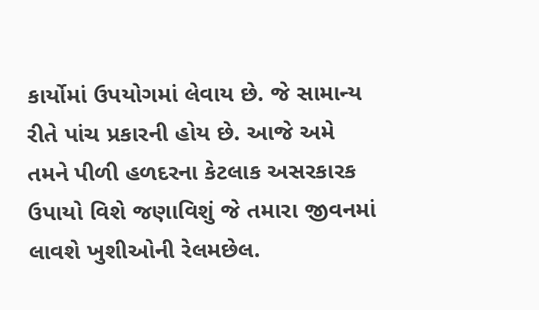કાર્યોમાં ઉપયોગમાં લેવાય છે. જે સામાન્ય રીતે પાંચ પ્રકારની હોય છે. આજે અમે તમને પીળી હળદરના કેટલાક અસરકારક ઉપાયો વિશે જણાવિશું જે તમારા જીવનમાં લાવશે ખુશીઓની રેલમછેલ.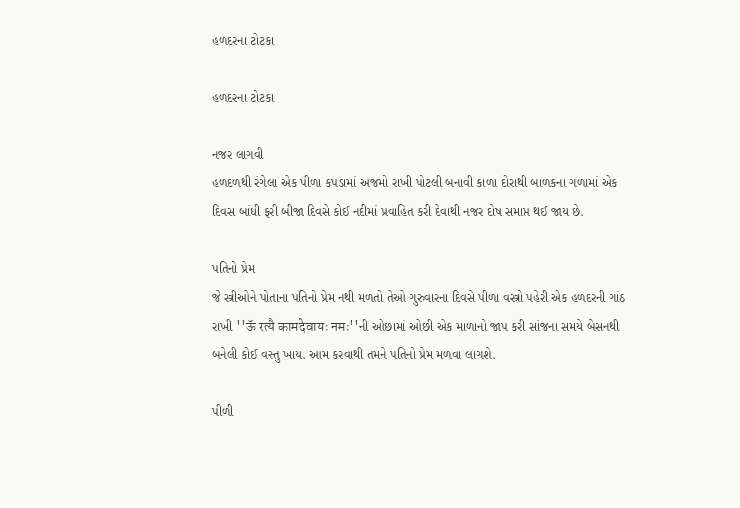હળદરના ટોટકા

હળદરના ટોટકા

નજર લાગવી
હળદળથી રંગેલા એક પીળા કપડામાં અજમો રાખી પોટલી બનાવી કાળા દોરાથી બાળકના ગળામાં એક દિવસ બાંધી ફરી બીજા દિવસે કોઈ નદીમાં પ્રવાહિત કરી દેવાથી નજર દોષ સમાપ્ત થઈ જાય છે.

પતિનો પ્રેમ
જે સ્ત્રીઓને પોતાના પતિનો પ્રેમ નથી મળતો તેઓ ગુરુવારના દિવસે પીળા વસ્ત્રો પહેરી એક હળદરની ગાંઠ રાખી ''ऊॅ रत्यै कामदेवायः नमः''ની ઓછામાં ઓછી એક માળાનો જાપ કરી સાંજના સમયે બેસનથી બનેલી કોઈ વસ્તુ ખાય. આમ કરવાથી તમને પતિનો પ્રેમ મળવા લાગશે.

પીળી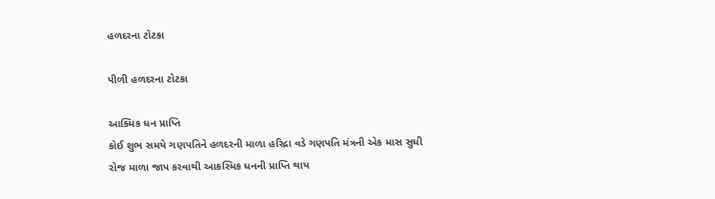હળદરના ટોટકા

પીળી હળદરના ટોટકા

આક્મિક ધન પ્રાપ્તિ
કોઈ શુભ સમયે ગણપતિને હળદરની માળા હરિદ્રા વડે ગણપતિ મંત્રની એક માસ સુધી રોજ માળા જાપ કરવાથી આકસ્મિક ધનની પ્રાપ્તિ થાય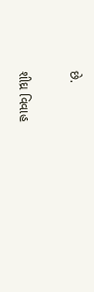છે.

શીઘ્ર વિવાહ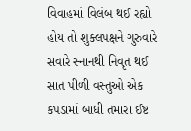વિવાહમાં વિલંબ થઈ રહ્યો હોય તો શુક્લપક્ષને ગુરુવારે સવારે સ્નાનથી નિવૃત થઈ સાત પીળી વસ્તુઓ એક કપડામાં બાધી તમારા ઈષ્ટ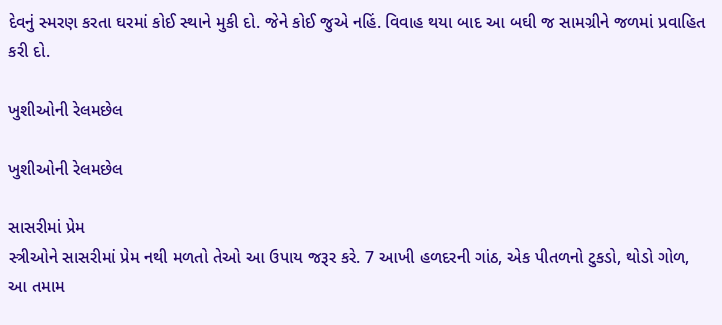દેવનું સ્મરણ કરતા ઘરમાં કોઈ સ્થાને મુકી દો. જેને કોઈ જુએ નહિં. વિવાહ થયા બાદ આ બઘી જ સામગ્રીને જળમાં પ્રવાહિત કરી દો.

ખુશીઓની રેલમછેલ

ખુશીઓની રેલમછેલ

સાસરીમાં પ્રેમ
સ્ત્રીઓને સાસરીમાં પ્રેમ નથી મળતો તેઓ આ ઉપાય જરૂર કરે. 7 આખી હળદરની ગાંઠ, એક પીતળનો ટુકડો, થોડો ગોળ, આ તમામ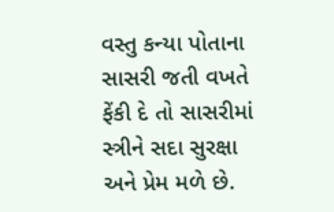વસ્તુ કન્યા પોતાના સાસરી જતી વખતે ફેંકી દે તો સાસરીમાં સ્ત્રીને સદા સુરક્ષા અને પ્રેમ મળે છે.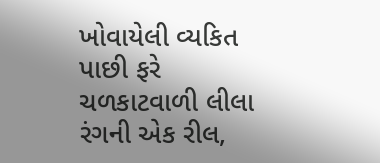ખોવાયેલી વ્યકિત પાછી ફરે
ચળકાટવાળી લીલા રંગની એક રીલ,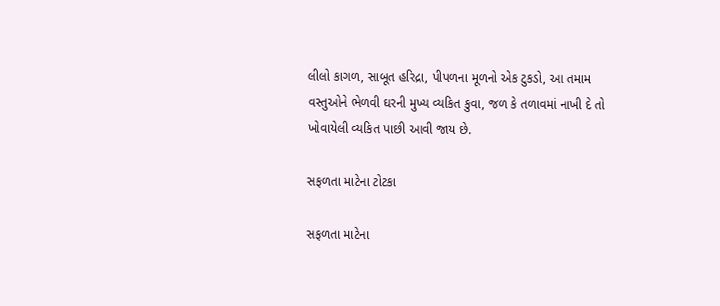લીલો કાગળ, સાબૂત હરિદ્રા, પીપળના મૂળનો એક ટુકડો, આ તમામ વસ્તુઓને ભેળવી ઘરની મુખ્ય વ્યકિત કુવા, જળ કે તળાવમાં નાખી દે તો ખોવાયેલી વ્યકિત પાછી આવી જાય છે.

સફળતા માટેના ટોટકા

સફળતા માટેના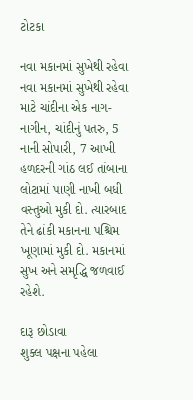ટોટકા

નવા મકાનમાં સુખેથી રહેવા
નવા મકાનમાં સુખેથી રહેવા માટે ચાંદીના એક નાગ-નાગીન, ચાંદીનું પતરુ, 5 નાની સોપારી, 7 આખી હળદરની ગાંઠ લઈ તાંબાના લોટામાં પાણી નાખી બધી વસ્તુઓ મુકી દો. ત્યારબાદ તેને ઢાંકી મકાનના પશ્ચિમ ખૂણામાં મુકી દો. મકાનમાં સુખ અને સમૃદ્ધિ જળવાઈ રહેશે.

દારૂ છોડાવા
શુક્લ પક્ષના પહેલા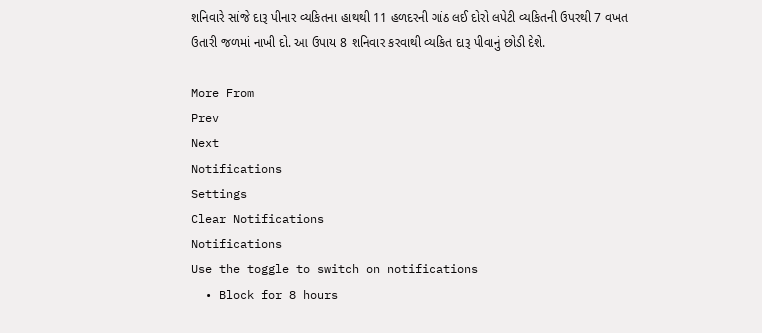શનિવારે સાંજે દારૂ પીનાર વ્યકિતના હાથથી 11 હળદરની ગાંઠ લઈ દોરો લપેટી વ્યકિતની ઉપરથી 7 વખત ઉતારી જળમાં નાખી દો. આ ઉપાય 8 શનિવાર કરવાથી વ્યકિત દારૂ પીવાનું છોડી દેશે.

More From
Prev
Next
Notifications
Settings
Clear Notifications
Notifications
Use the toggle to switch on notifications
  • Block for 8 hours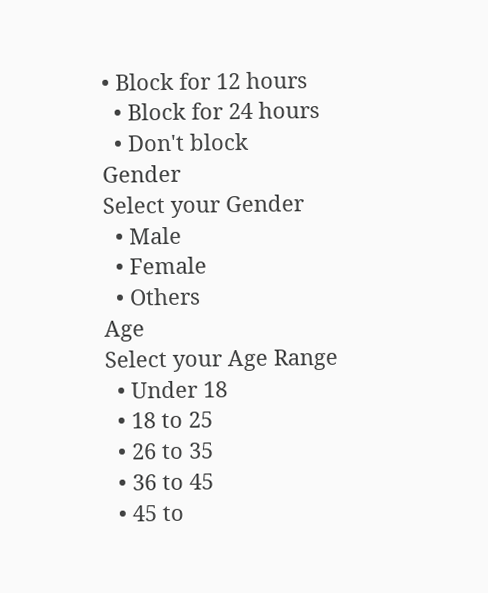• Block for 12 hours
  • Block for 24 hours
  • Don't block
Gender
Select your Gender
  • Male
  • Female
  • Others
Age
Select your Age Range
  • Under 18
  • 18 to 25
  • 26 to 35
  • 36 to 45
  • 45 to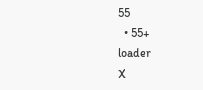55
  • 55+
loader
X